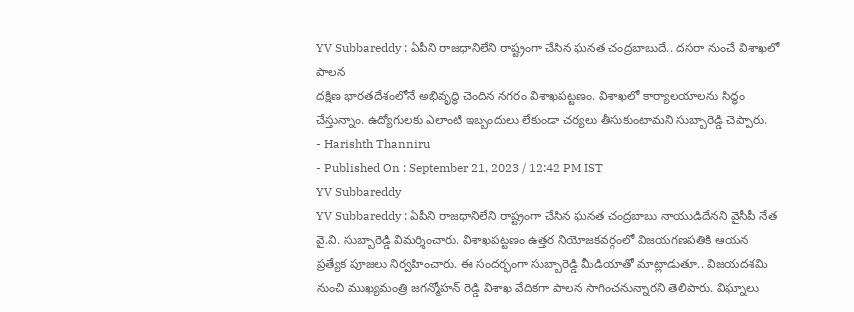YV Subbareddy : ఏపీని రాజధానిలేని రాష్ట్రంగా చేసిన ఘనత చంద్రబాబుదే.. దసరా నుంచే విశాఖలో పాలన
దక్షిణ భారతదేశంలోనే అభివృద్ధి చెందిన నగరం విశాఖపట్టణం. విశాఖలో కార్యాలయాలను సిద్ధం చేస్తున్నాం. ఉద్యోగులకు ఎలాంటి ఇబ్బందులు లేకుండా చర్యలు తీసుకుంటామని సుబ్బారెడ్డి చెప్పారు.
- Harishth Thanniru
- Published On : September 21, 2023 / 12:42 PM IST
YV Subbareddy
YV Subbareddy : ఏపీని రాజధానిలేని రాష్ట్రంగా చేసిన ఘనత చంద్రబాబు నాయుడిదేనని వైసీపీ నేత వై.వి. సుబ్బారెడ్డి విమర్శించారు. విశాఖపట్టణం ఉత్తర నియోజకవర్గంలో విజయగణపతికి ఆయన ప్రత్యేక పూజలు నిర్వహించారు. ఈ సందర్భంగా సుబ్బారెడ్డి మీడియాతో మాట్లాడుతూ.. విజయదశమి నుంచి ముఖ్యమంత్రి జగన్మోహన్ రెడ్డి విశాఖ వేదికగా పాలన సాగించనున్నారని తెలిపారు. విఘ్నాలు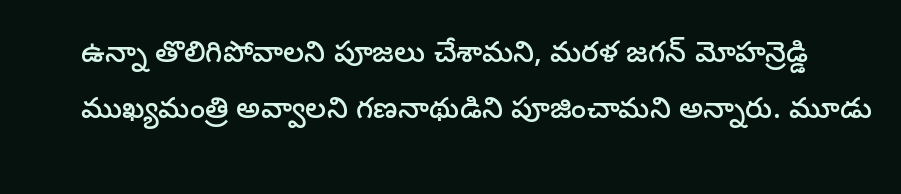ఉన్నా తొలిగిపోవాలని పూజలు చేశామని, మరళ జగన్ మోహన్రెడ్డి ముఖ్యమంత్రి అవ్వాలని గణనాథుడిని పూజించామని అన్నారు. మూడు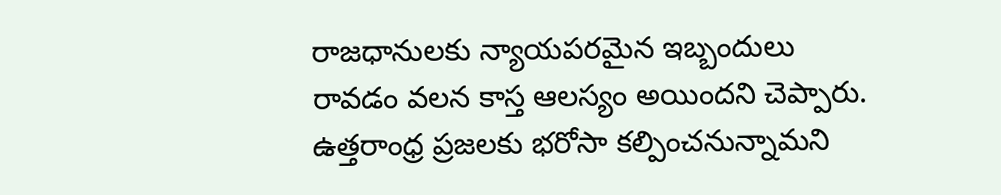రాజధానులకు న్యాయపరమైన ఇబ్బందులు రావడం వలన కాస్త ఆలస్యం అయిందని చెప్పారు. ఉత్తరాంధ్ర ప్రజలకు భరోసా కల్పించనున్నామని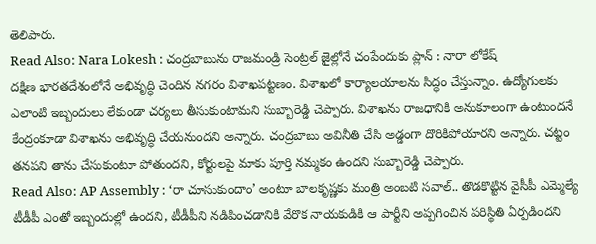తెలిపారు.
Read Also: Nara Lokesh : చంద్రబాబును రాజమండ్రి సెంట్రల్ జైల్లోనే చంపేందుకు ప్లాన్ : నారా లోకేష్
దక్షిణ భారతదేశంలోనే అభివృద్ధి చెందిన నగరం విశాఖపట్టణం. విశాఖలో కార్యాలయాలను సిద్ధం చేస్తున్నాం. ఉద్యోగులకు ఎలాంటి ఇబ్బందులు లేకుండా చర్యలు తీసుకుంటామని సుబ్బారెడ్డి చెప్పారు. విశాఖను రాజధానికి అనుకూలంగా ఉంటుందనే కేంద్రంకూడా విశాఖను అభివృద్ధి చేయనుందని అన్నారు. చంద్రబాబు అవినీతి చేసి అడ్డంగా దొరికిపోయారని అన్నారు. చట్టం తనపని తాను చేసుకుంటూ పోతుందని, కోర్టులపై మాకు పూర్తి నమ్మకం ఉందని సుబ్బారెడ్డి చెప్పారు.
Read Also: AP Assembly : ‘రా చూసుకుందాం’ అంటూ బాలకృష్ణకు మంత్రి అంబటి సవాల్.. తొడకొట్టిన వైసీపీ ఎమ్మెల్యే
టీడీపీ ఎంతో ఇబ్బందుల్లో ఉందని, టీడీపీని నడిపించడానికి వేరొక నాయకుడికి ఆ పార్టీని అప్పగించిన పరిస్థితి ఏర్పడిందని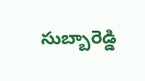సుబ్బారెడ్డి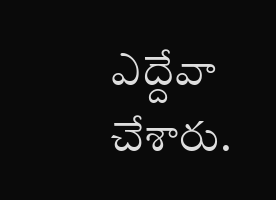ఎద్దేవా చేశారు.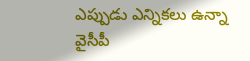ఎప్పుడు ఎన్నికలు ఉన్నా వైసీపీ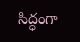సిద్ధంగా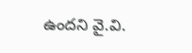ఉందని వై.వి.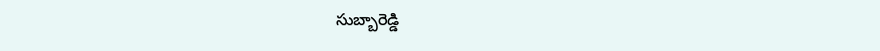సుబ్బారెడ్డి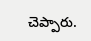చెప్పారు.